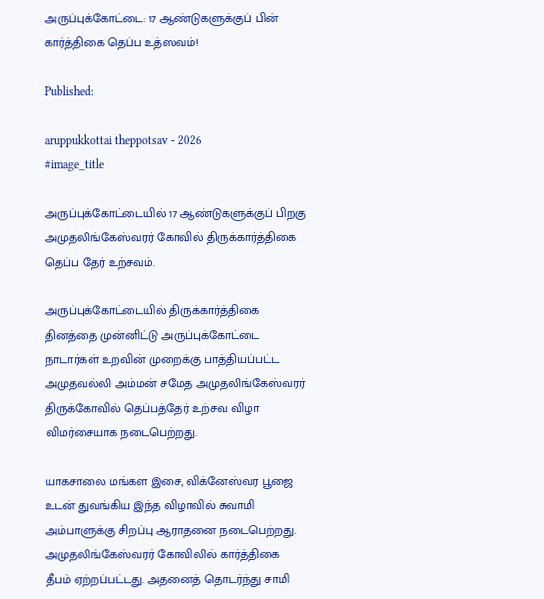அருப்புக்கோட்டை: 17 ஆண்டுகளுக்குப் பின் கார்த்திகை தெப்ப உத்ஸவம்!

Published:

aruppukkottai theppotsav - 2026
#image_title

அருப்புக்கோட்டையில் 17 ஆண்டுகளுக்குப் பிறகு அமுதலிங்கேஸ்வரர் கோவில் திருக்கார்த்திகை தெப்ப தேர் உற்சவம்.

அருப்புக்கோட்டையில் திருக்கார்த்திகை தினத்தை முன்னிட்டு அருப்புக்கோட்டை நாடார்கள் உறவின் முறைக்கு பாத்தியப்பட்ட அமுதவல்லி அம்மன் சமேத அமுதலிங்கேஸ்வரர் திருக்கோவில் தெப்பத்தேர் உற்சவ விழா விமர்சையாக நடைபெற்றது.

யாகசாலை மங்கள இசை, விக்னேஸ்வர பூஜை உடன் துவங்கிய இந்த விழாவில் சுவாமி அம்பாளுக்கு சிறப்பு ஆராதனை நடைபெற்றது. அமுதலிங்கேஸ்வரர் கோவிலில் கார்த்திகை தீபம் ஏற்றப்பட்டது. அதனைத் தொடர்ந்து சாமி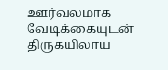ஊர்வலமாக வேடிக்கையுடன் திருகயிலாய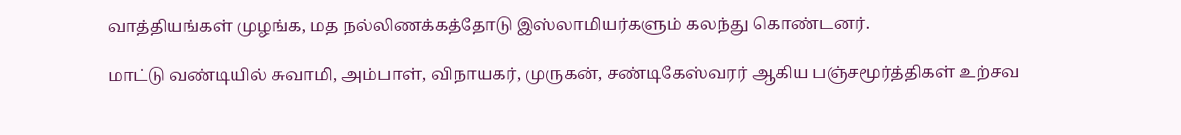வாத்தியங்கள் முழங்க, மத நல்லிணக்கத்தோடு இஸ்லாமியர்களும் கலந்து கொண்டனர்.

மாட்டு வண்டியில் சுவாமி, அம்பாள், விநாயகர், முருகன், சண்டிகேஸ்வரர் ஆகிய பஞ்சமூர்த்திகள் உற்சவ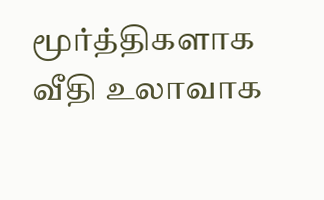மூர்த்திகளாக வீதி உலாவாக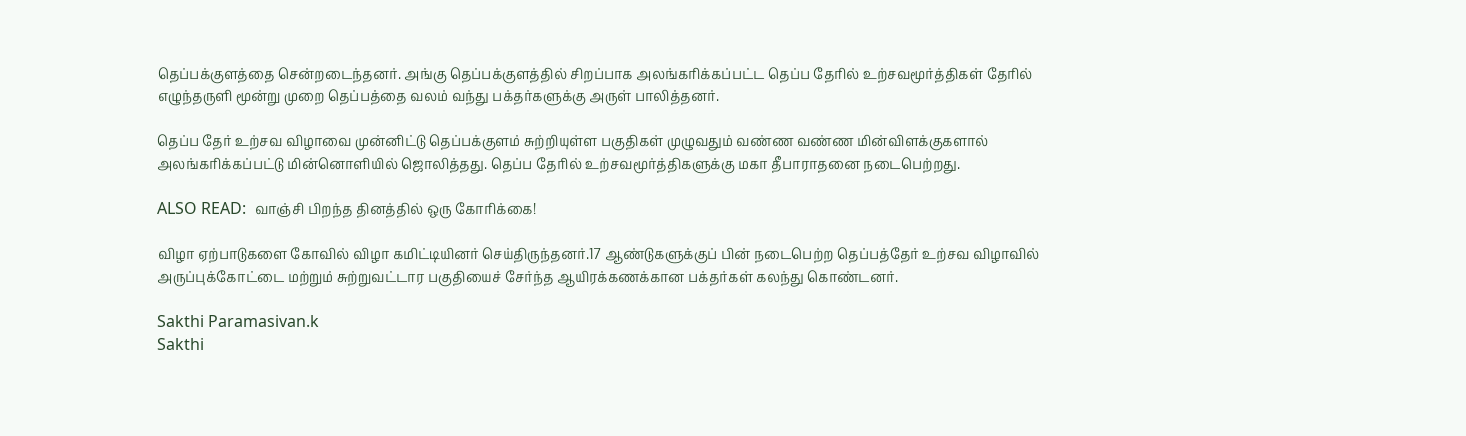தெப்பக்குளத்தை சென்றடைந்தனர். அங்கு தெப்பக்குளத்தில் சிறப்பாக அலங்கரிக்கப்பட்ட தெப்ப தேரில் உற்சவமூர்த்திகள் தேரில் எழுந்தருளி மூன்று முறை தெப்பத்தை வலம் வந்து பக்தர்களுக்கு அருள் பாலித்தனர்.

தெப்ப தேர் உற்சவ விழாவை முன்னிட்டு தெப்பக்குளம் சுற்றியுள்ள பகுதிகள் முழுவதும் வண்ண வண்ண மின்விளக்குகளால் அலங்கரிக்கப்பட்டு மின்னொளியில் ஜொலித்தது. தெப்ப தேரில் உற்சவமூர்த்திகளுக்கு மகா தீபாராதனை நடைபெற்றது.

ALSO READ:  வாஞ்சி பிறந்த தினத்தில் ஒரு கோரிக்கை!

விழா ஏற்பாடுகளை கோவில் விழா கமிட்டியினர் செய்திருந்தனர்.17 ஆண்டுகளுக்குப் பின் நடைபெற்ற தெப்பத்தேர் உற்சவ விழாவில் அருப்புக்கோட்டை மற்றும் சுற்றுவட்டார பகுதியைச் சேர்ந்த ஆயிரக்கணக்கான பக்தர்கள் கலந்து கொண்டனர்.

Sakthi Paramasivan.k
Sakthi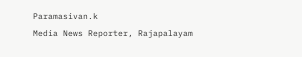Paramasivan.k
Media News Reporter, Rajapalayam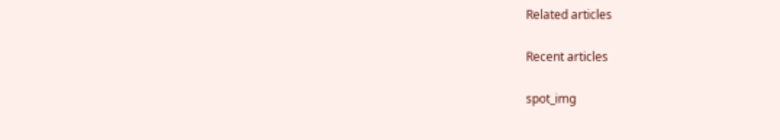Related articles

Recent articles

spot_img